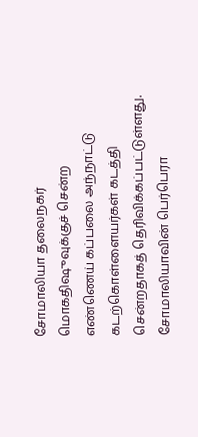சோமாலியா தலைநகர் மொகதிஷுவுக்குச் சென்ற எண்ணெய் கப்பலை அந்நாட்டு கடற்கொள்ளையர்கள் கடத்தி சென்றதாகத் தெரிவிக்கப்பட்டுள்ளது.
சோமாலியாவின் பெர்பெரா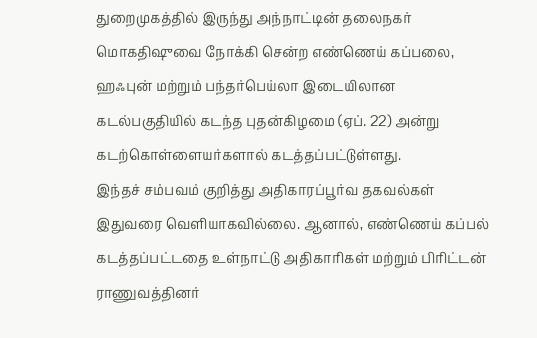துறைமுகத்தில் இருந்து அந்நாட்டின் தலைநகர் மொகதிஷுவை நோக்கி சென்ற எண்ணெய் கப்பலை, ஹஃபுன் மற்றும் பந்தர்பெய்லா இடையிலான கடல்பகுதியில் கடந்த புதன்கிழமை (ஏப். 22) அன்று கடற்கொள்ளையர்களால் கடத்தப்பட்டுள்ளது.
இந்தச் சம்பவம் குறித்து அதிகாரப்பூர்வ தகவல்கள் இதுவரை வெளியாகவில்லை. ஆனால், எண்ணெய் கப்பல் கடத்தப்பட்டதை உள்நாட்டு அதிகாரிகள் மற்றும் பிரிட்டன் ராணுவத்தினர்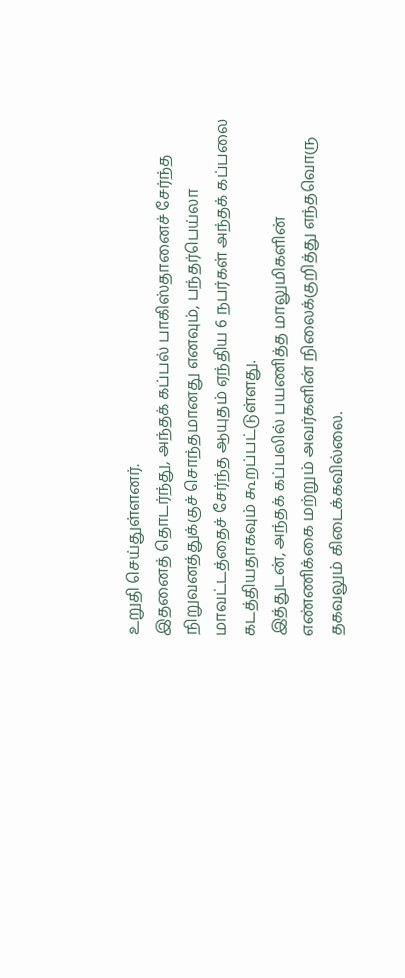உறுதி செய்துள்ளனர்.
இதனைத் தொடர்ந்து, அந்தக் கப்பல் பாகிஸ்தானைச் சேர்ந்த நிறுவனத்துக்குச் சொந்தமானது எனவும், பந்தர்பெய்லா மாவட்டத்தைச் சேர்ந்த ஆயுதம் ஏந்திய 6 நபர்கள் அந்தக் கப்பலை கடத்தியதாகவும் கூறப்பட்டுள்ளது.
இத்துடன், அந்தக் கப்பலில் பயணித்த மாலுமிகளின் எண்ணிக்கை மற்றும் அவர்களின் நிலைக்குறித்து எந்தவொரு தகவலும் கிடைக்கவில்லை.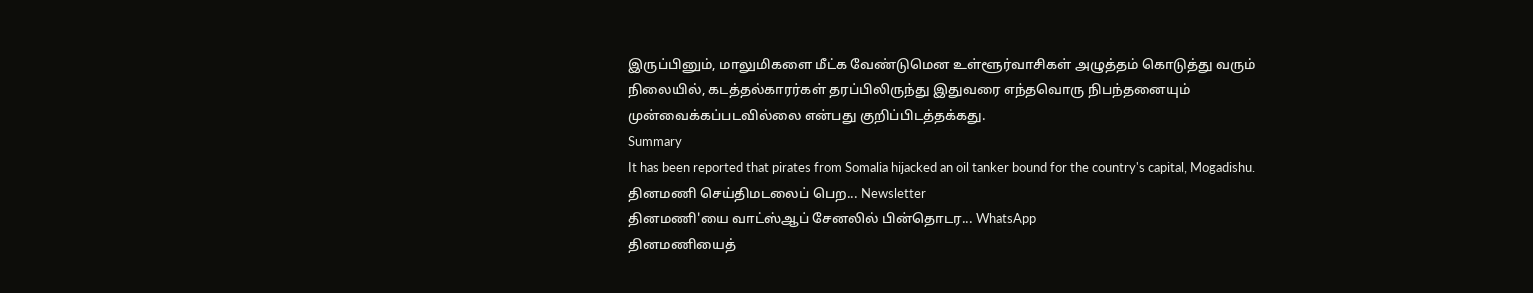இருப்பினும், மாலுமிகளை மீட்க வேண்டுமென உள்ளூர்வாசிகள் அழுத்தம் கொடுத்து வரும் நிலையில், கடத்தல்காரர்கள் தரப்பிலிருந்து இதுவரை எந்தவொரு நிபந்தனையும் முன்வைக்கப்படவில்லை என்பது குறிப்பிடத்தக்கது.
Summary
It has been reported that pirates from Somalia hijacked an oil tanker bound for the country's capital, Mogadishu.
தினமணி செய்திமடலைப் பெற... Newsletter
தினமணி'யை வாட்ஸ்ஆப் சேனலில் பின்தொடர... WhatsApp
தினமணியைத்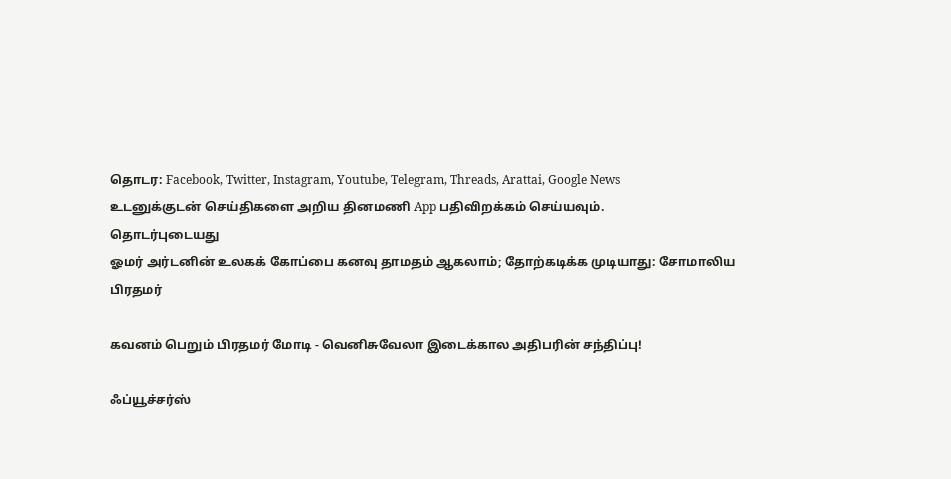தொடர: Facebook, Twitter, Instagram, Youtube, Telegram, Threads, Arattai, Google News
உடனுக்குடன் செய்திகளை அறிய தினமணி App பதிவிறக்கம் செய்யவும்.
தொடர்புடையது
ஓமர் அர்டனின் உலகக் கோப்பை கனவு தாமதம் ஆகலாம்; தோற்கடிக்க முடியாது: சோமாலிய பிரதமர்

கவனம் பெறும் பிரதமர் மோடி - வெனிசுவேலா இடைக்கால அதிபரின் சந்திப்பு!

ஃப்யூச்சர்ஸ்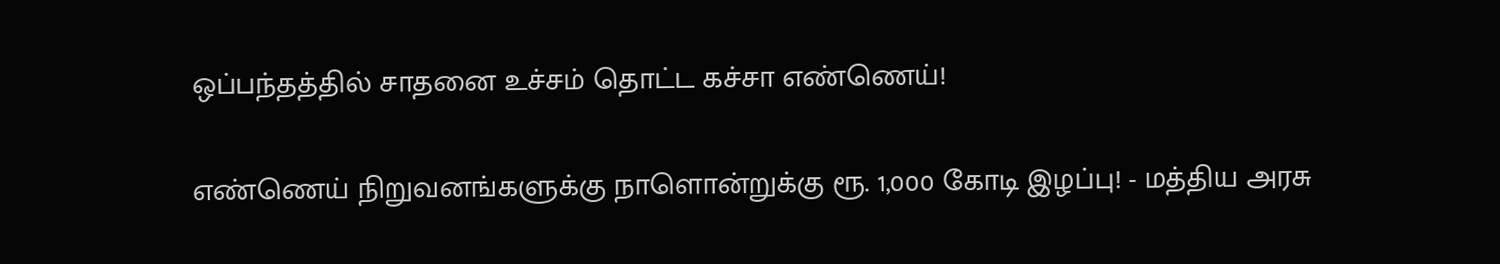ஒப்பந்தத்தில் சாதனை உச்சம் தொட்ட கச்சா எண்ணெய்!

எண்ணெய் நிறுவனங்களுக்கு நாளொன்றுக்கு ரூ. 1,000 கோடி இழப்பு! - மத்திய அரசு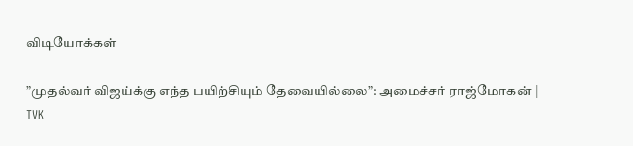விடியோக்கள்

”முதல்வர் விஜய்க்கு எந்த பயிற்சியும் தேவையில்லை”: அமைச்சர் ராஜ்மோகன் | TVK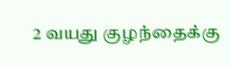2 வயது குழந்தைக்கு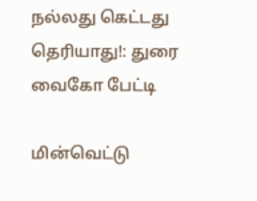நல்லது கெட்டது தெரியாது!: துரை வைகோ பேட்டி

மின்வெட்டு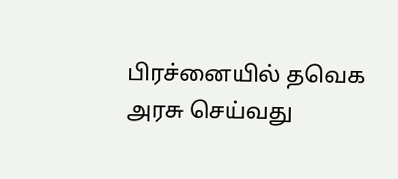பிரச்னையில் தவெக அரசு செய்வது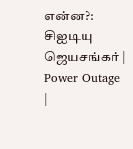என்ன?: சிஐடியு ஜெயசங்கர் | Power Outage |